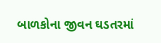બાળકોના જીવન ઘડતરમાં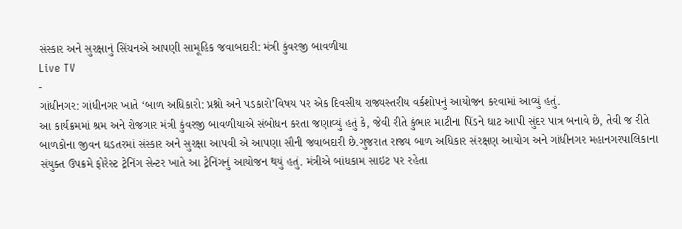સંસ્કાર અને સુરક્ષાનું સિંચનએ આપણી સામૂહિક જવાબદારી: મંત્રી કુંવરજી બાવળીયા
Live TV
-
ગાંધીનગર: ગાંધીનગર ખાતે ‘બાળ અધિકારો: પ્રશ્નો અને પડકારો’વિષય પર એક દિવસીય રાજ્યસ્તરીય વર્કશોપનું આયોજન કરવામાં આવ્યું હતું.
આ કાર્યક્રમમાં શ્રમ અને રોજગાર મંત્રી કુંવરજી બાવળીયાએ સંબોધન કરતા જણાવ્યું હતું કે, જેવી રીતે કુંભાર માટીના પિંડને ઘાટ આપી સુંદર પાત્ર બનાવે છે, તેવી જ રીતે બાળકોના જીવન ઘડતરમાં સંસ્કાર અને સુરક્ષા આપવી એ આપણા સૌની જવાબદારી છે.ગુજરાત રાજ્ય બાળ અધિકાર સંરક્ષણ આયોગ અને ગાંધીનગર મહાનગરપાલિકાના સંયુક્ત ઉપક્રમે ફોરેસ્ટ ટ્રેનિંગ સેન્ટર ખાતે આ ટ્રેનિંગનું આયોજન થયું હતું. મંત્રીએ બાંધકામ સાઇટ પર રહેતા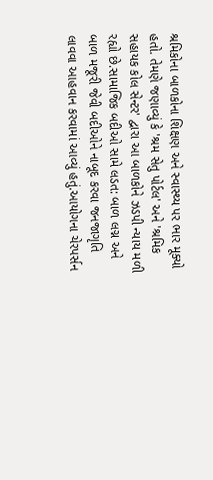શ્રમિકોના બાળકોના શિક્ષણ અને સ્વાસ્થ્ય પર ભાર મૂક્યો હતો. તેમણે જણાવ્યું કે 'શ્રમ સેતુ પોર્ટલ' અને 'શ્રમિક સહાયક કોલ સેન્ટર' દ્વારા આ બાળકોને ઝડપી ન્યાય મળી રહ્યો છે.સામાજિક બદીઓ સામે લડત: બાળ લગ્ન અને બાળ મજૂરી જેવી બદીઓને નાબૂદ કરવા જનજાગૃતિ લાવવા આહવાન કરવામાં આવ્યું હતું.આયોગના ચેરપર્સન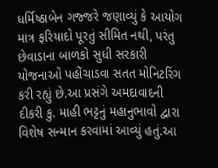ધર્મિષ્ઠાબેન ગજ્જરે જણાવ્યું કે આયોગ માત્ર ફરિયાદો પૂરતું સીમિત નથી, પરંતુ છેવાડાના બાળકો સુધી સરકારી યોજનાઓ પહોંચાડવા સતત મોનિટરિંગ કરી રહ્યું છે.આ પ્રસંગે અમદાવાદની દીકરી કુ. માહી ભટ્ટનું મહાનુભાવો દ્વારા વિશેષ સન્માન કરવામાં આવ્યું હતું.આ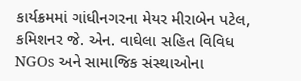કાર્યક્રમમાં ગાંધીનગરના મેયર મીરાબેન પટેલ, કમિશનર જે. એન. વાઘેલા સહિત વિવિધ NGOs અને સામાજિક સંસ્થાઓના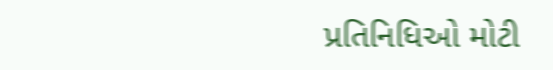પ્રતિનિધિઓ મોટી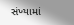સંખ્યામાં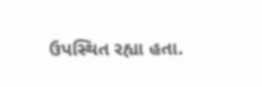ઉપસ્થિત રહ્યા હતા.